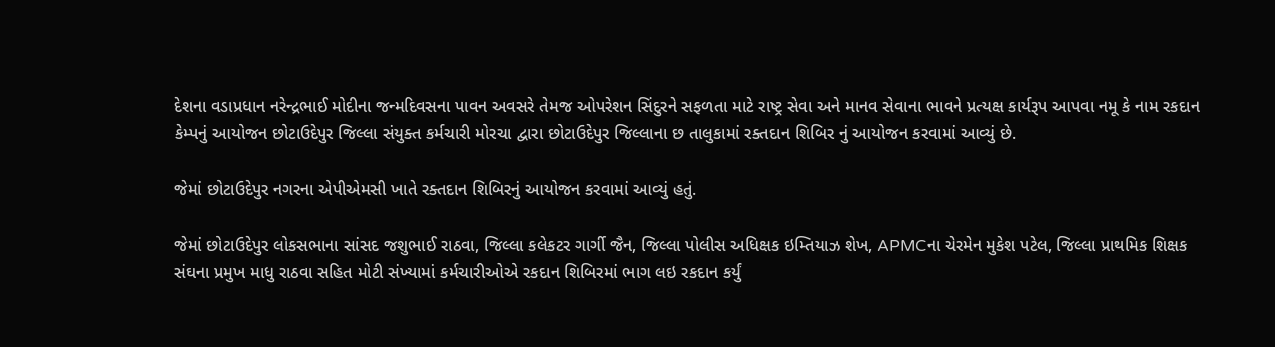દેશના વડાપ્રધાન નરેન્દ્રભાઈ મોદીના જન્મદિવસના પાવન અવસરે તેમજ ઓપરેશન સિંદુરને સફળતા માટે રાષ્ટ્ર સેવા અને માનવ સેવાના ભાવને પ્રત્યક્ષ કાર્યરૂપ આપવા નમૂ કે નામ રકદાન કેમ્પનું આયોજન છોટાઉદેપુર જિલ્લા સંયુક્ત કર્મચારી મોરચા દ્વારા છોટાઉદેપુર જિલ્લાના છ તાલુકામાં રક્તદાન શિબિર નું આયોજન કરવામાં આવ્યું છે.

જેમાં છોટાઉદેપુર નગરના એપીએમસી ખાતે રક્તદાન શિબિરનું આયોજન કરવામાં આવ્યું હતું.

જેમાં છોટાઉદેપુર લોકસભાના સાંસદ જશુભાઈ રાઠવા, જિલ્લા કલેકટર ગાર્ગી જૈન, જિલ્લા પોલીસ અધિક્ષક ઇમ્તિયાઝ શેખ, APMCના ચેરમેન મુકેશ પટેલ, જિલ્લા પ્રાથમિક શિક્ષક સંઘના પ્રમુખ માધુ રાઠવા સહિત મોટી સંખ્યામાં કર્મચારીઓએ રકદાન શિબિરમાં ભાગ લઇ રકદાન કર્યું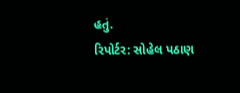હતું.
રિપોર્ટર: સોહેલ પઠાણ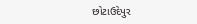છોટાઉદેપુર